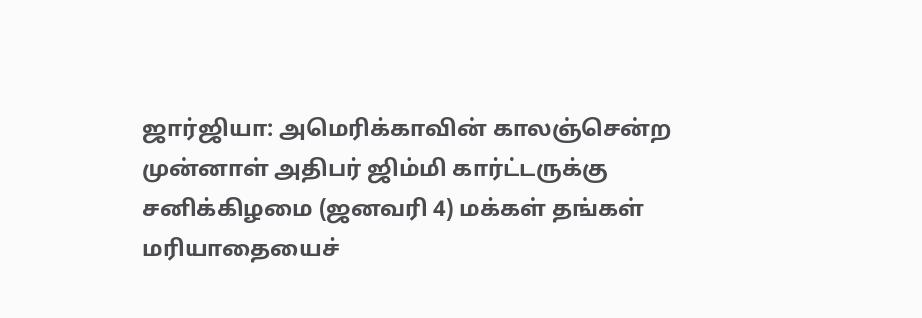ஜார்ஜியா: அமெரிக்காவின் காலஞ்சென்ற முன்னாள் அதிபர் ஜிம்மி கார்ட்டருக்கு சனிக்கிழமை (ஜனவரி 4) மக்கள் தங்கள் மரியாதையைச்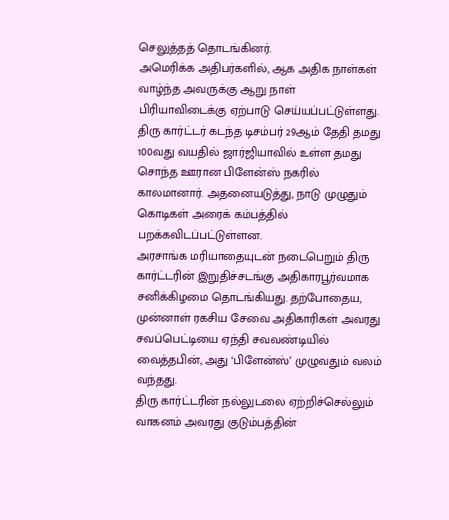செலுத்தத் தொடங்கினர்.
அமெரிக்க அதிபர்களில், ஆக அதிக நாள்கள் வாழ்ந்த அவருக்கு ஆறு நாள் பிரியாவிடைக்கு ஏற்பாடு செய்யப்பட்டுள்ளது.
திரு கார்ட்டர் கடந்த டிசம்பர் 29ஆம் தேதி தமது 100வது வயதில் ஜார்ஜியாவில் உள்ள தமது சொந்த ஊரான பிளேன்ஸ் நகரில் காலமானார். அதனையடுத்து, நாடு முழுதும் கொடிகள் அரைக் கம்பத்தில் பறக்கவிடப்பட்டுள்ளன.
அரசாங்க மரியாதையுடன் நடைபெறும் திரு கார்ட்டரின் இறுதிச்சடங்கு அதிகாரபூர்வமாக சனிக்கிழமை தொடங்கியது. தற்போதைய, முன்னாள் ரகசிய சேவை அதிகாரிகள் அவரது சவப்பெட்டியை ஏந்தி சவவண்டியில் வைத்தபின், அது ‘பிளேன்ஸ்’ முழுவதும் வலம் வந்தது.
திரு கார்ட்டரின் நல்லுடலை ஏற்றிச்செல்லும் வாகனம் அவரது குடும்பத்தின்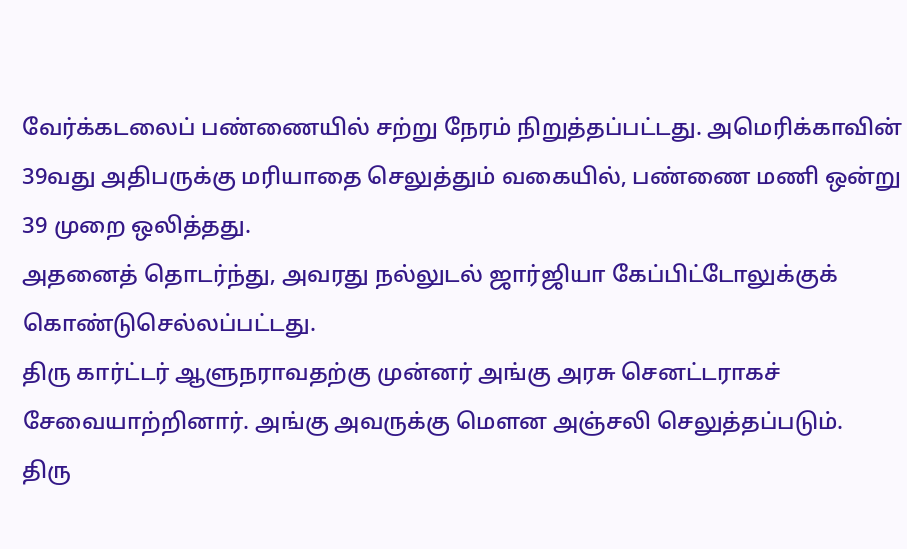வேர்க்கடலைப் பண்ணையில் சற்று நேரம் நிறுத்தப்பட்டது. அமெரிக்காவின் 39வது அதிபருக்கு மரியாதை செலுத்தும் வகையில், பண்ணை மணி ஒன்று 39 முறை ஒலித்தது.
அதனைத் தொடர்ந்து, அவரது நல்லுடல் ஜார்ஜியா கேப்பிட்டோலுக்குக் கொண்டுசெல்லப்பட்டது.
திரு கார்ட்டர் ஆளுநராவதற்கு முன்னர் அங்கு அரசு செனட்டராகச் சேவையாற்றினார். அங்கு அவருக்கு மௌன அஞ்சலி செலுத்தப்படும்.
திரு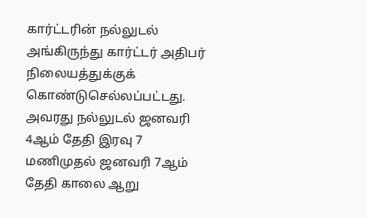கார்ட்டரின் நல்லுடல் அங்கிருந்து கார்ட்டர் அதிபர் நிலையத்துக்குக் கொண்டுசெல்லப்பட்டது. அவரது நல்லுடல் ஜனவரி 4ஆம் தேதி இரவு 7 மணிமுதல் ஜனவரி 7ஆம் தேதி காலை ஆறு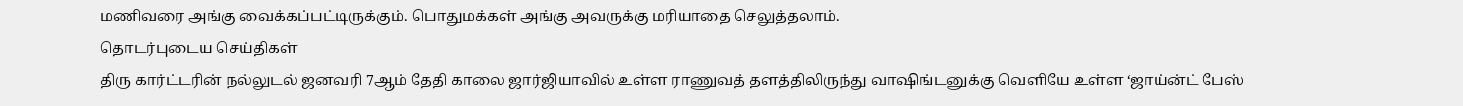மணிவரை அங்கு வைக்கப்பட்டிருக்கும். பொதுமக்கள் அங்கு அவருக்கு மரியாதை செலுத்தலாம்.
தொடர்புடைய செய்திகள்
திரு கார்ட்டரின் நல்லுடல் ஜனவரி 7ஆம் தேதி காலை ஜார்ஜியாவில் உள்ள ராணுவத் தளத்திலிருந்து வாஷிங்டனுக்கு வெளியே உள்ள ‘ஜாய்ன்ட் பேஸ்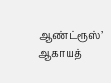ஆண்ட்ரூஸ்’ ஆகாயத்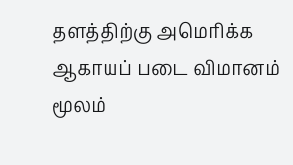தளத்திற்கு அமெரிக்க ஆகாயப் படை விமானம் மூலம்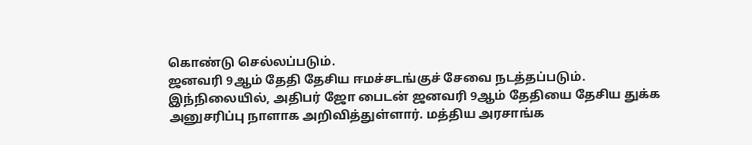கொண்டு செல்லப்படும்.
ஜனவரி 9ஆம் தேதி தேசிய ஈமச்சடங்குச் சேவை நடத்தப்படும்.
இந்நிலையில், அதிபர் ஜோ பைடன் ஜனவரி 9ஆம் தேதியை தேசிய துக்க அனுசரிப்பு நாளாக அறிவித்துள்ளார். மத்திய அரசாங்க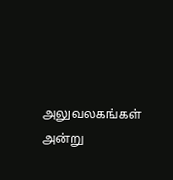அலுவலகங்கள் அன்று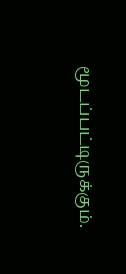மூடப்பட்டிருக்கும்.